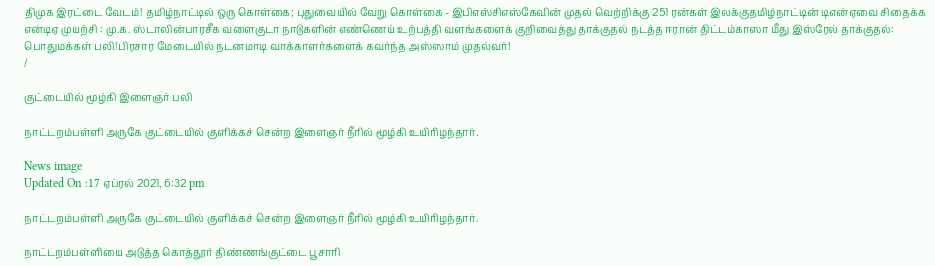திமுக இரட்டை வேடம்! தமிழ்நாட்டில் ஒரு கொள்கை; புதுவையில் வேறு கொள்கை - இபிஎஸ்சிஎஸ்கேவின் முதல் வெற்றிக்கு 251 ரன்கள் இலக்குதமிழ்நாட்டின் டிஎன்ஏவை சிதைக்க என்டிஏ முயற்சி : மு.க. ஸ்டாலின்பாரசீக வளைகுடா நாடுகளின் எண்ணெய் உற்பத்தி வளங்களைக் குறிவைத்து தாக்குதல் நடத்த ஈரான் திட்டம்காஸா மீது இஸ்ரேல் தாக்குதல்: பொதுமக்கள் பலி!பிரசார மேடையில் நடனமாடி வாக்காளர்களைக் கவர்ந்த அஸ்ஸாம் முதல்வர்!
/

குட்டையில் மூழ்கி இளைஞர் பலி

நாட்டறம்பள்ளி அருகே குட்டையில் குளிக்கச் சென்ற இளைஞர் நீரில் மூழ்கி உயிரிழந்தார்.

News image
Updated On :17 ஏப்ரல் 2021, 6:32 pm

நாட்டறம்பள்ளி அருகே குட்டையில் குளிக்கச் சென்ற இளைஞர் நீரில் மூழ்கி உயிரிழந்தார்.

நாட்டறம்பள்ளியை அடுத்த கொத்தூர் திண்ணங்குட்டை பூசாரி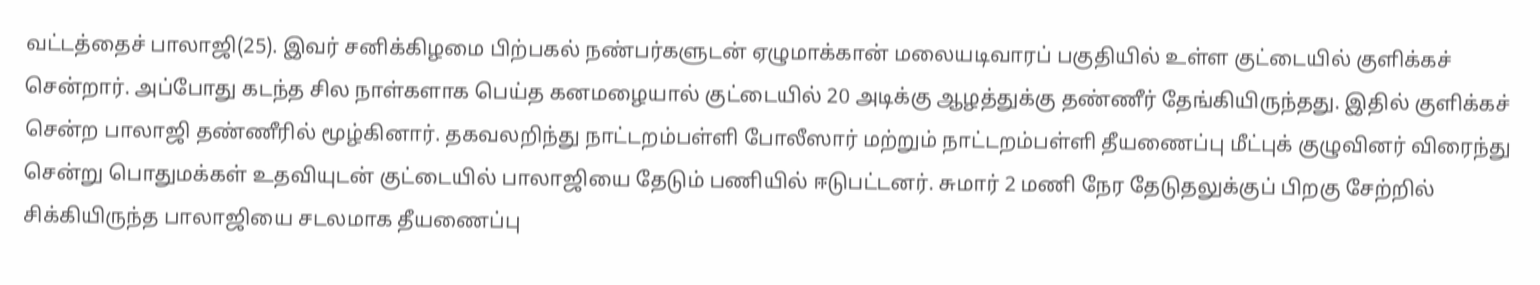வட்டத்தைச் பாலாஜி(25). இவர் சனிக்கிழமை பிற்பகல் நண்பர்களுடன் ஏழுமாக்கான் மலையடிவாரப் பகுதியில் உள்ள குட்டையில் குளிக்கச் சென்றார். அப்போது கடந்த சில நாள்களாக பெய்த கனமழையால் குட்டையில் 20 அடிக்கு ஆழத்துக்கு தண்ணீர் தேங்கியிருந்தது. இதில் குளிக்கச் சென்ற பாலாஜி தண்ணீரில் மூழ்கினார். தகவலறிந்து நாட்டறம்பள்ளி போலீஸார் மற்றும் நாட்டறம்பள்ளி தீயணைப்பு மீட்புக் குழுவினர் விரைந்து சென்று பொதுமக்கள் உதவியுடன் குட்டையில் பாலாஜியை தேடும் பணியில் ஈடுபட்டனர். சுமார் 2 மணி நேர தேடுதலுக்குப் பிறகு சேற்றில் சிக்கியிருந்த பாலாஜியை சடலமாக தீயணைப்பு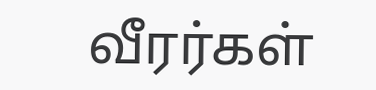வீரர்கள்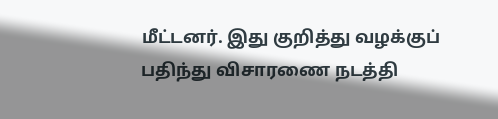மீட்டனர். இது குறித்து வழக்குப் பதிந்து விசாரணை நடத்தி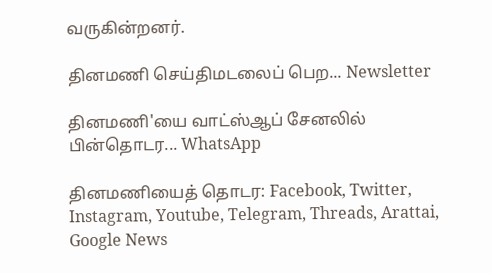வருகின்றனர்.

தினமணி செய்திமடலைப் பெற... Newsletter

தினமணி'யை வாட்ஸ்ஆப் சேனலில் பின்தொடர... WhatsApp

தினமணியைத் தொடர: Facebook, Twitter, Instagram, Youtube, Telegram, Threads, Arattai, Google News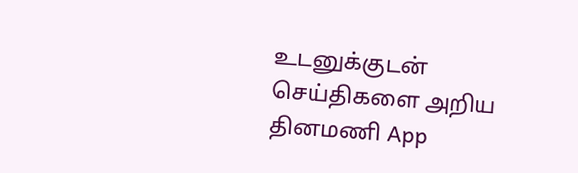உடனுக்குடன் செய்திகளை அறிய தினமணி App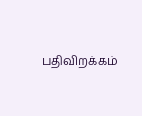பதிவிறக்கம்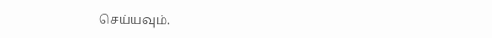செய்யவும்.